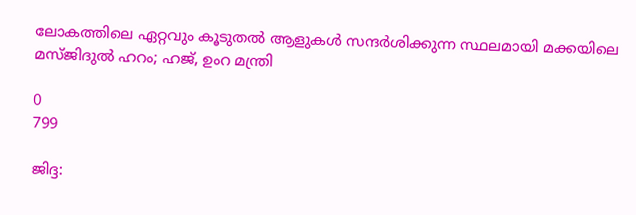ലോകത്തിലെ ഏറ്റവും കൂടുതൽ ആളുകൾ സന്ദർശിക്കുന്ന സ്ഥലമായി മക്കയിലെ മസ്ജിദുൽ ഹറം; ഹജ്, ഉംറ മന്ത്രി

0
799

ജിദ്ദ: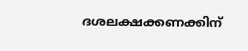ദശലക്ഷക്കണക്കിന്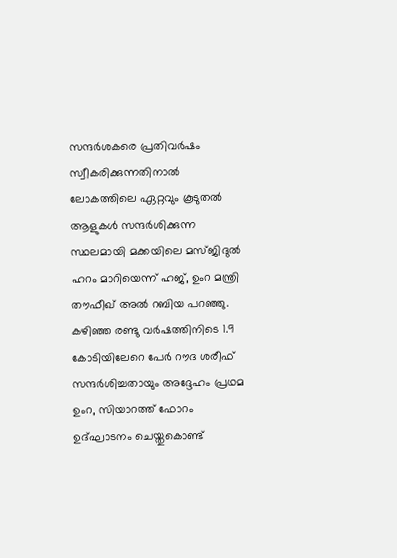സന്ദർശകരെ പ്രതിവർഷം സ്വീകരിക്കുന്നതിനാൽ ലോകത്തിലെ ഏറ്റവും കൂടുതൽ ആളുകൾ സന്ദർശിക്കുന്ന സ്ഥലമായി മക്കയിലെ മസ്ജിദുൽ ഹറം മാറിയെന്ന് ഹജ്, ഉംറ മന്ത്രി തൗഫീഖ് അൽ റബിയ പറഞ്ഞു. കഴിഞ്ഞ രണ്ടു വര്‍ഷത്തിനിടെ 1.9 കോടിയിലേറെ പേര്‍ റൗദ ശരീഫ് സന്ദര്‍ശിച്ചതായും അദ്ദേഹം പ്രഥമ ഉംറ, സിയാറത്ത് ഫോറം ഉദ്ഘാടനം ചെയ്തുകൊണ്ട്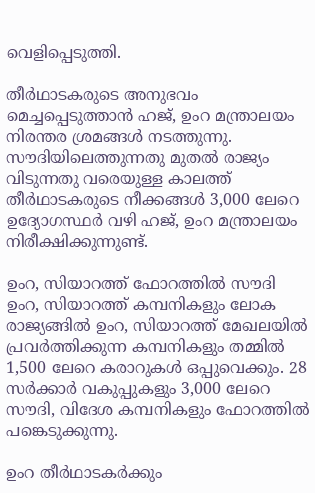വെളിപ്പെടുത്തി.

തീര്‍ഥാടകരുടെ അനുഭവം മെച്ചപ്പെടുത്താന്‍ ഹജ്, ഉംറ മന്ത്രാലയം നിരന്തര ശ്രമങ്ങള്‍ നടത്തുന്നു. സൗദിയിലെത്തുന്നതു മുതല്‍ രാജ്യം വിടുന്നതു വരെയുള്ള കാലത്ത് തീര്‍ഥാടകരുടെ നീക്കങ്ങള്‍ 3,000 ലേറെ ഉദ്യോഗസ്ഥര്‍ വഴി ഹജ്, ഉംറ മന്ത്രാലയം നിരീക്ഷിക്കുന്നുണ്ട്.

ഉംറ, സിയാറത്ത് ഫോറത്തില്‍ സൗദി ഉംറ, സിയാറത്ത് കമ്പനികളും ലോക രാജ്യങ്ങില്‍ ഉംറ, സിയാറത്ത് മേഖലയില്‍ പ്രവര്‍ത്തിക്കുന്ന കമ്പനികളും തമ്മില്‍ 1,500 ലേറെ കരാറുകള്‍ ഒപ്പുവെക്കും. 28 സര്‍ക്കാര്‍ വകുപ്പുകളും 3,000 ലേറെ സൗദി, വിദേശ കമ്പനികളും ഫോറത്തില്‍ പങ്കെടുക്കുന്നു.

ഉംറ തീര്‍ഥാടകര്‍ക്കും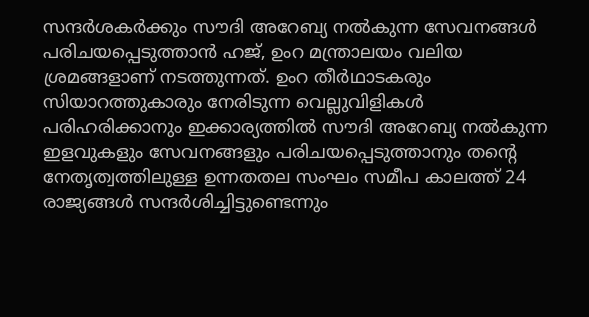സന്ദര്‍ശകര്‍ക്കും സൗദി അറേബ്യ നല്‍കുന്ന സേവനങ്ങള്‍ പരിചയപ്പെടുത്താന്‍ ഹജ്, ഉംറ മന്ത്രാലയം വലിയ ശ്രമങ്ങളാണ് നടത്തുന്നത്. ഉംറ തീര്‍ഥാടകരും സിയാറത്തുകാരും നേരിടുന്ന വെല്ലുവിളികള്‍ പരിഹരിക്കാനും ഇക്കാര്യത്തില്‍ സൗദി അറേബ്യ നല്‍കുന്ന ഇളവുകളും സേവനങ്ങളും പരിചയപ്പെടുത്താനും തന്റെ നേതൃത്വത്തിലുള്ള ഉന്നതതല സംഘം സമീപ കാലത്ത് 24 രാജ്യങ്ങള്‍ സന്ദര്‍ശിച്ചിട്ടുണ്ടെന്നും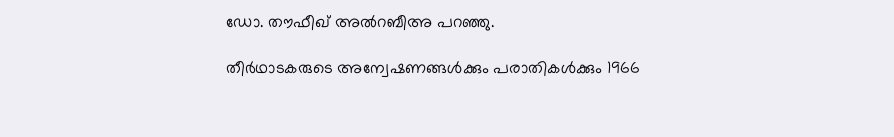ഡോ. തൗഫീഖ് അല്‍റബീഅ പറഞ്ഞു.

തീര്‍ഥാടകരുടെ അന്വേഷണങ്ങള്‍ക്കും പരാതികള്‍ക്കും 1966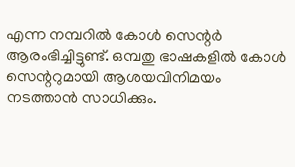എന്ന നമ്പറില്‍ കോള്‍ സെന്റര്‍ ആരംഭിച്ചിട്ടുണ്ട്. ഒമ്പതു ഭാഷകളില്‍ കോള്‍ സെന്ററുമായി ആശയവിനിമയം നടത്താന്‍ സാധിക്കും.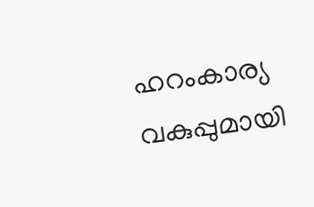ഹറംകാര്യ വകുപ്പുമായി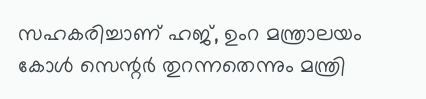സഹകരിച്ചാണ് ഹജ്, ഉംറ മന്ത്രാലയം കോള്‍ സെന്റര്‍ തുറന്നതെന്നും മന്ത്രി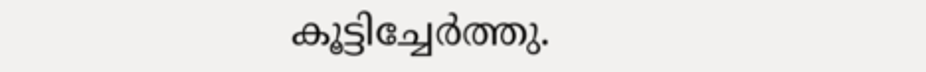കൂട്ടിച്ചേർത്തു.